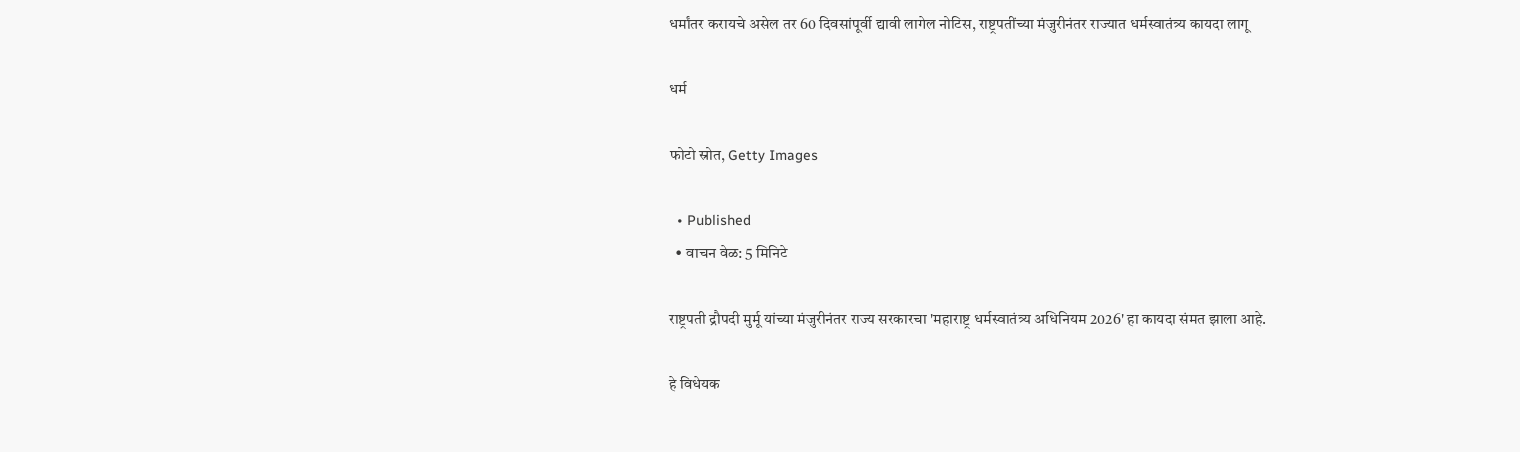धर्मांतर करायचे असेल तर 60 दिवसांपूर्वी द्यावी लागेल नोटिस, राष्ट्रपतींच्या मंजुरीनंतर राज्यात धर्मस्वातंत्र्य कायदा लागू

धर्म

फोटो स्रोत, Getty Images

  • Published
  • वाचन वेळ: 5 मिनिटे

राष्ट्रपती द्रौपदी मुर्मू यांच्या मंजुरीनंतर राज्य सरकारचा 'महाराष्ट्र धर्मस्वातंत्र्य अधिनियम 2026' हा कायदा संमत झाला आहे.

हे विधेयक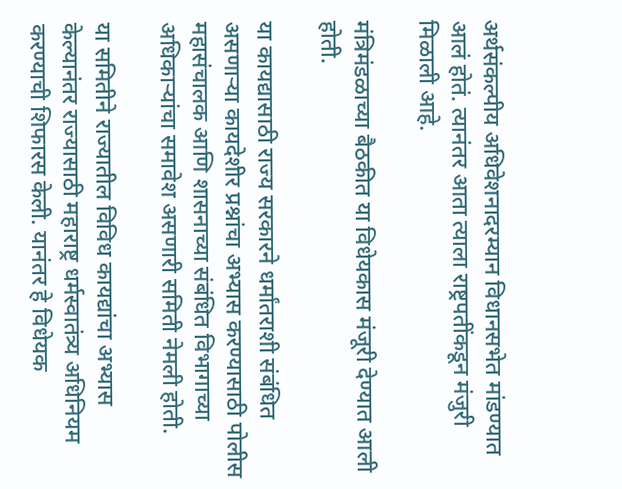अर्थसंकल्पीय अधिवेशनादरम्यान विधानसभेत मांडण्यात आलं होतं. त्यानंतर आता त्याला राष्ट्रपतींकडून मंजुरी मिळाली आहे.

मंत्रिमंडळाच्या बैठकीत या विधेयकास मंजूरी देण्यात आली होती.

या कायद्यासाठी राज्य सरकारने धर्मांतराशी संबंधित असणाऱ्या कायदेशीर प्रश्नांचा अभ्यास करण्यासाठी पोलीस महासंचालक आणि शासनाच्या संबंधित विभागाच्या अधिकाऱ्यांचा समावेश असणारी समिती नेमली होती.

या समितीने राज्यातील विविध कायद्यांचा अभ्यास केल्यानंतर राज्यासाठी महाराष्ट्र धर्मस्वातंत्र्य अधिनियम करण्याची शिफारस केली. यानंतर हे विधेयक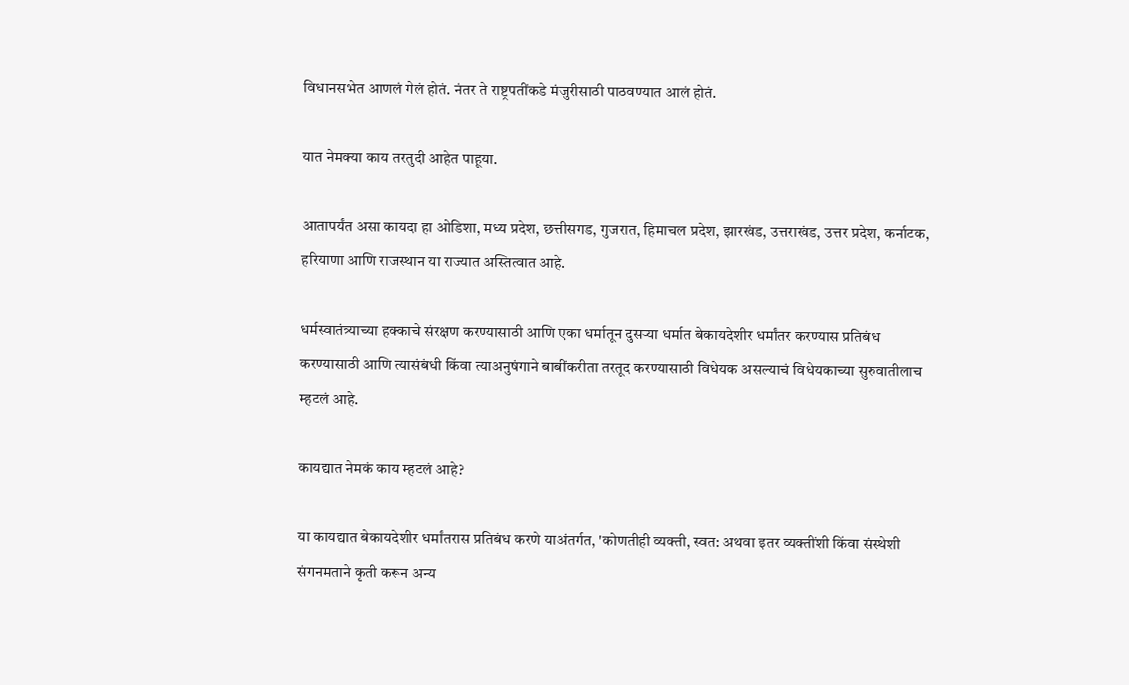विधानसभेत आणलं गेलं होतं. नंतर ते राष्ट्रपतींकडे मंजुरीसाठी पाठवण्यात आलं होतं.

यात नेमक्या काय तरतुदी आहेत पाहूया.

आतापर्यंत असा कायदा हा ओडिशा, मध्य प्रदेश, छत्तीसगड, गुजरात, हिमाचल प्रदेश, झारखंड, उत्तराखंड, उत्तर प्रदेश, कर्नाटक, हरियाणा आणि राजस्थान या राज्यात अस्तित्वात आहे.

धर्मस्वातंत्र्याच्या हक्काचे संरक्षण करण्यासाठी आणि एका धर्मातून दुसऱ्या धर्मात बेकायदेशीर धर्मांतर करण्यास प्रतिबंध करण्यासाठी आणि त्यासंबंधी किंवा त्याअनुषंगाने बाबींकरीता तरतूद करण्यासाठी विधेयक असल्याचं विधेयकाच्या सुरुवातीलाच म्हटलं आहे.

कायद्यात नेमकं काय म्हटलं आहे?

या कायद्यात बेकायदेशीर धर्मांतरास प्रतिबंध करणे याअंतर्गत, 'कोणतीही व्यक्ती, स्वत: अथवा इतर व्यक्तींशी किंवा संस्थेशी संगनमताने कृती करून अन्य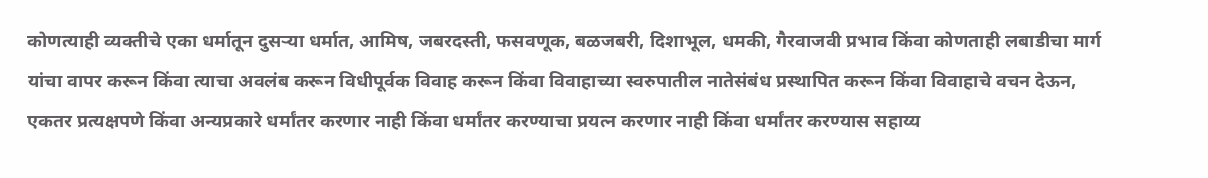कोणत्याही व्यक्तीचे एका धर्मातून दुसऱ्या धर्मात, आमिष, जबरदस्ती, फसवणूक, बळजबरी, दिशाभूल, धमकी, गैरवाजवी प्रभाव किंवा कोणताही लबाडीचा मार्ग यांचा वापर करून किंवा त्याचा अवलंब करून विधीपूर्वक विवाह करून किंवा विवाहाच्या स्वरुपातील नातेसंबंध प्रस्थापित करून किंवा विवाहाचे वचन देऊन, एकतर प्रत्यक्षपणे किंवा अन्यप्रकारे धर्मांतर करणार नाही किंवा धर्मांतर करण्याचा प्रयत्न करणार नाही किंवा धर्मांतर करण्यास सहाय्य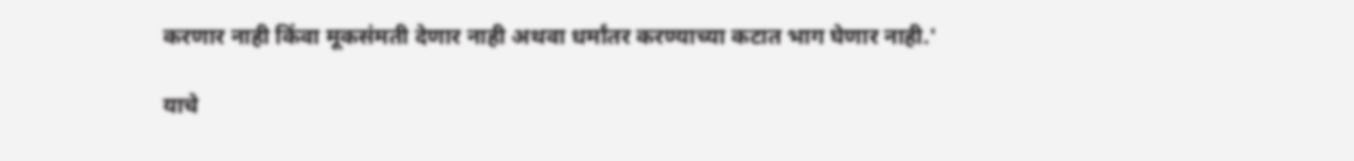करणार नाही किंवा मूकसंमती देणार नाही अथवा धर्मांतर करण्याच्या कटात भाग घेणार नाही.'

याचे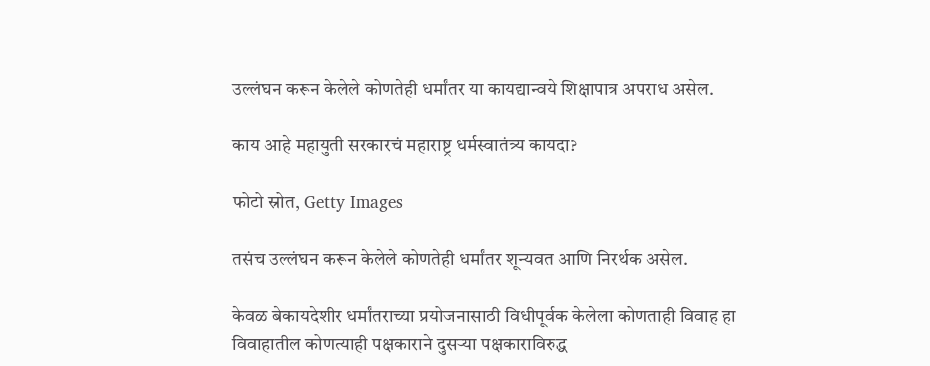उल्लंघन करून केलेले कोणतेही धर्मांतर या कायद्यान्वये शिक्षापात्र अपराध असेल.

काय आहे महायुती सरकारचं महाराष्ट्र धर्मस्वातंत्र्य कायदा?

फोटो स्रोत, Getty Images

तसंच उल्लंघन करून केलेले कोणतेही धर्मांतर शून्यवत आणि निरर्थक असेल.

केवळ बेकायदेशीर धर्मांतराच्या प्रयोजनासाठी विधीपूर्वक केलेला कोणताही विवाह हा विवाहातील कोणत्याही पक्षकाराने दुसऱ्या पक्षकाराविरुद्ध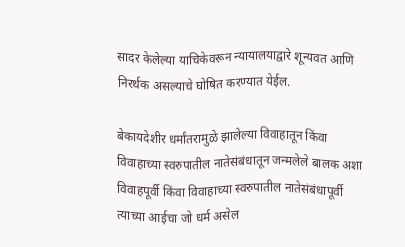सादर केलेल्या याचिकेवरून न्यायालयाद्वारे शून्यवत आणि निरर्थक असल्याचे घोषित करण्यात येईल.

बेकायदेशीर धर्मांतरामुळे झालेल्या विवाहातून किंवा विवाहाच्या स्वरुपातील नातेसंबंधातून जन्मलेले बालक अशा विवाहपूर्वी किंवा विवाहाच्या स्वरुपातील नातेसंबंधापूर्वी त्याच्या आईचा जो धर्म असेल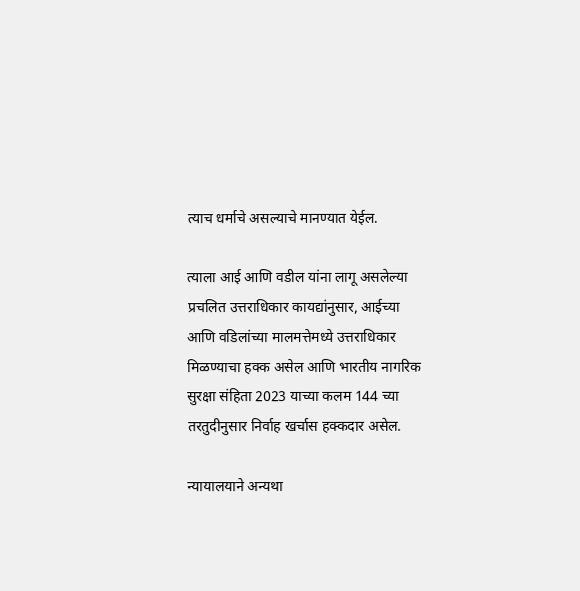त्याच धर्माचे असल्याचे मानण्यात येईल.

त्याला आई आणि वडील यांना लागू असलेल्या प्रचलित उत्तराधिकार कायद्यांनुसार, आईच्या आणि वडिलांच्या मालमत्तेमध्ये उत्तराधिकार मिळण्याचा हक्क असेल आणि भारतीय नागरिक सुरक्षा संहिता 2023 याच्या कलम 144 च्या तरतुदीनुसार निर्वाह खर्चास हक्कदार असेल.

न्यायालयाने अन्यथा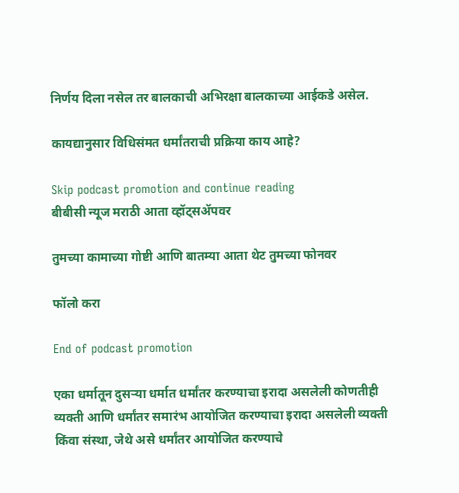निर्णय दिला नसेल तर बालकाची अभिरक्षा बालकाच्या आईकडे असेल.

कायद्यानुसार विधिसंमत धर्मांतराची प्रक्रिया काय आहे?

Skip podcast promotion and continue reading
बीबीसी न्यूज मराठी आता व्हॉट्सॲपवर

तुमच्या कामाच्या गोष्टी आणि बातम्या आता थेट तुमच्या फोनवर

फॉलो करा

End of podcast promotion

एका धर्मातून दुसऱ्या धर्मात धर्मांतर करण्याचा इरादा असलेली कोणतीही व्यक्ती आणि धर्मांतर समारंभ आयोजित करण्याचा इरादा असलेली व्यक्ती किंवा संस्था, जेथे असे धर्मांतर आयोजित करण्याचे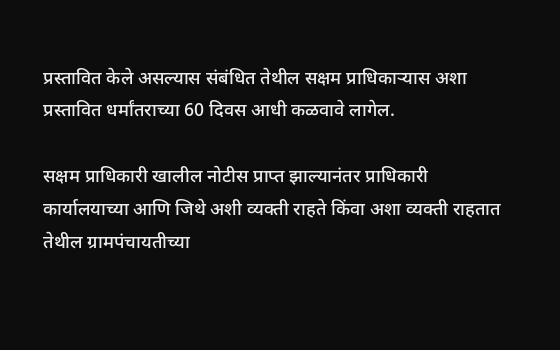प्रस्तावित केले असल्यास संबंधित तेथील सक्षम प्राधिकाऱ्यास अशा प्रस्तावित धर्मांतराच्या 60 दिवस आधी कळवावे लागेल.

सक्षम प्राधिकारी खालील नोटीस प्राप्त झाल्यानंतर प्राधिकारी कार्यालयाच्या आणि जिथे अशी व्यक्ती राहते किंवा अशा व्यक्ती राहतात तेथील ग्रामपंचायतीच्या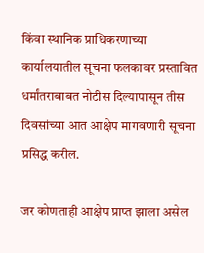किंवा स्थानिक प्राधिकरणाच्या कार्यालयातील सूचना फलकावर प्रस्तावित धर्मांतराबाबत नोटीस दिल्यापासून तीस दिवसांच्या आत आक्षेप मागवणारी सूचना प्रसिद्ध करील.

जर कोणताही आक्षेप प्राप्त झाला असेल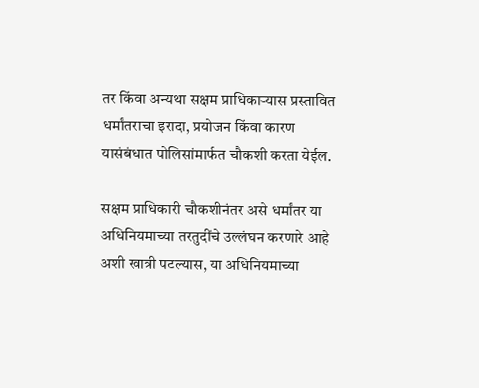तर किंवा अन्यथा सक्षम प्राधिकाऱ्यास प्रस्तावित धर्मांतराचा इरादा, प्रयोजन किंवा कारण यासंबंधात पोलिसांमार्फत चौकशी करता येईल.

सक्षम प्राधिकारी चौकशीनंतर असे धर्मांतर या अधिनियमाच्या तरतुदींचे उल्लंघन करणारे आहे अशी खात्री पटल्यास, या अधिनियमाच्या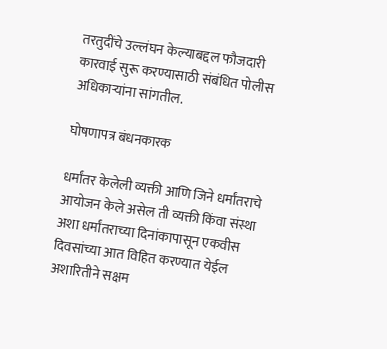तरतुदींचे उल्लंघन केल्याबद्दल फौजदारी कारवाई सुरू करण्यासाठी संबंधित पोलीस अधिकाऱ्यांना सांगतील.

घोषणापत्र बंधनकारक

धर्मांतर केलेली व्यक्ती आणि जिने धर्मांतराचे आयोजन केले असेल ती व्यक्ती किंवा संस्था अशा धर्मांतराच्या दिनांकापासून एकवीस दिवसांच्या आत विहित करण्यात येईल अशारितीने सक्षम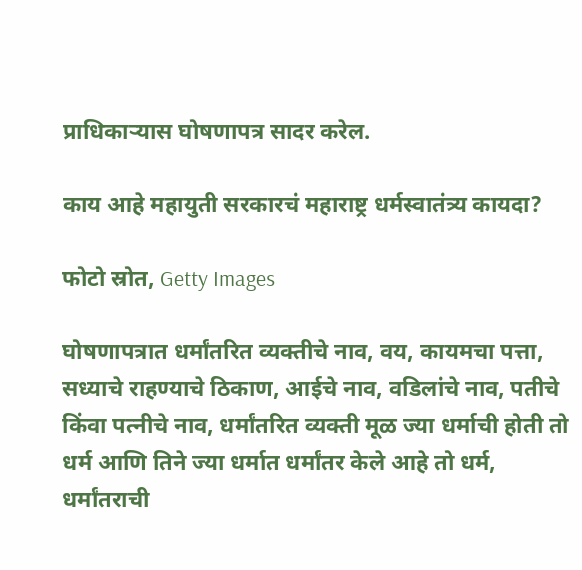प्राधिकाऱ्यास घोषणापत्र सादर करेल.

काय आहे महायुती सरकारचं महाराष्ट्र धर्मस्वातंत्र्य कायदा?

फोटो स्रोत, Getty Images

घोषणापत्रात धर्मांतरित व्यक्तीचे नाव, वय, कायमचा पत्ता, सध्याचे राहण्याचे ठिकाण, आईचे नाव, वडिलांचे नाव, पतीचे किंवा पत्नीचे नाव, धर्मांतरित व्यक्ती मूळ ज्या धर्माची होती तो धर्म आणि तिने ज्या धर्मात धर्मांतर केले आहे तो धर्म, धर्मांतराची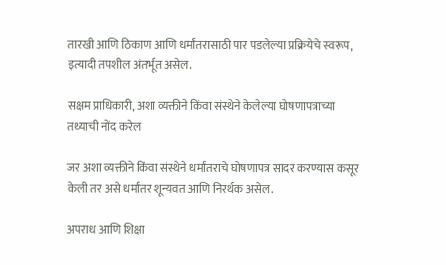तारखी आणि ठिकाण आणि धर्मांतरासाठी पार पडलेल्या प्रक्रियेचे स्वरूप, इत्यादी तपशील अंतर्भूत असेल.

सक्षम प्राधिकारी, अशा व्यक्तीने किंवा संस्थेने केलेल्या घोषणापत्राच्या तथ्याची नोंद करेल

जर अशा व्यक्तीने किंवा संस्थेने धर्मांतराचे घोषणापत्र सादर करण्यास कसूर केली तर असे धर्मांतर शून्यवत आणि निरर्थक असेल.

अपराध आणि शिक्षा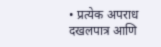• प्रत्येक अपराध दखलपात्र आणि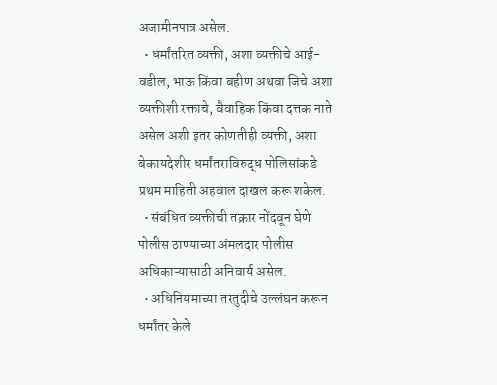अजामीनपात्र असेल.
  • धर्मांतरित व्यक्ती, अशा व्यक्तीचे आई-वडील, भाऊ किंवा बहीण अथवा जिचे अशा व्यक्तीशी रक्ताचे, वैवाहिक किंवा दत्तक नाते असेल अशी इतर कोणतीही व्यक्ती, अशा बेकायदेशीर धर्मांतराविरुद्ध पोलिसांकडे प्रथम माहिती अहवाल दाखल करू शकेल.
  • संबंधित व्यक्तीची तक्रार नोंदवून घेणे पोलीस ठाण्याच्या अंमलदार पोलीस अधिकाऱ्यासाठी अनिवार्य असेल.
  • अधिनियमाच्या तरतुदीचे उल्लंघन करून धर्मांतर केले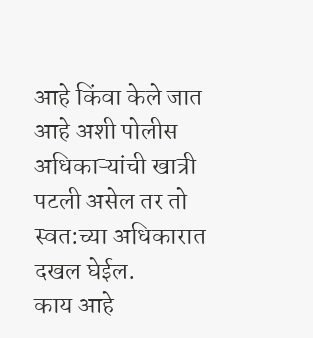आहे किंवा केले जात आहे अशी पोलीस अधिकाऱ्यांची खात्री पटली असेल तर तो स्वत:च्या अधिकारात दखल घेईल.
काय आहे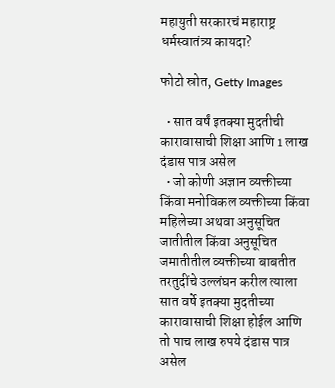महायुती सरकारचं महाराष्ट्र धर्मस्वातंत्र्य कायदा?

फोटो स्रोत, Getty Images

  • सात वर्षं इतक्या मुदतीची कारावासाची शिक्षा आणि 1 लाख दंडास पात्र असेल
  • जो कोणी अज्ञान व्यक्तीच्या किंवा मनोविकल व्यक्तीच्या किंवा महिलेच्या अथवा अनुसूचित जातीतील किंवा अनुसूचित जमातीतील व्यक्तीच्या बाबतीत तरतुदींचे उल्लंघन करील त्याला सात वर्षे इतक्या मुदतीच्या कारावासाची शिक्षा होईल आणि तो पाच लाख रुपये दंडास पात्र असेल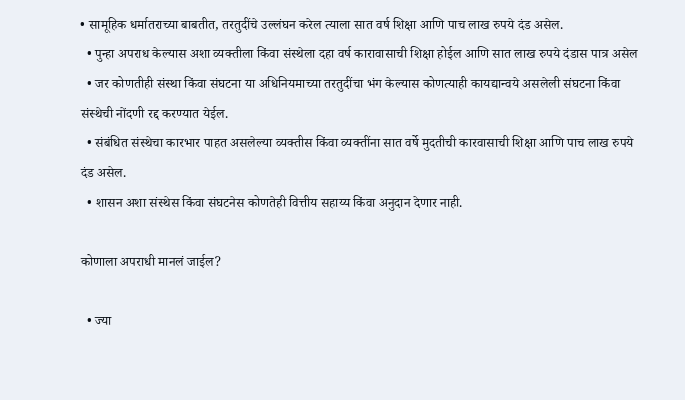• सामूहिक धर्मातराच्या बाबतीत, तरतुदींचे उल्लंघन करेल त्याला सात वर्ष शिक्षा आणि पाच लाख रुपये दंड असेल.
  • पुन्हा अपराध केल्यास अशा व्यक्तीला किंवा संस्थेला दहा वर्ष कारावासाची शिक्षा होईल आणि सात लाख रुपये दंडास पात्र असेल
  • जर कोणतीही संस्था किंवा संघटना या अधिनियमाच्या तरतुदींचा भंग केल्यास कोणत्याही कायद्यान्वये असलेली संघटना किंवा संस्थेची नोंदणी रद्द करण्यात येईल.
  • संबंधित संस्थेचा कारभार पाहत असलेल्या व्यक्तीस किंवा व्यक्तींना सात वर्षे मुदतीची कारवासाची शिक्षा आणि पाच लाख रुपये दंड असेल.
  • शासन अशा संस्थेस किंवा संघटनेस कोणतेही वित्तीय सहाय्य किंवा अनुदान देणार नाही.

कोणाला अपराधी मानलं जाईल?

  • ज्या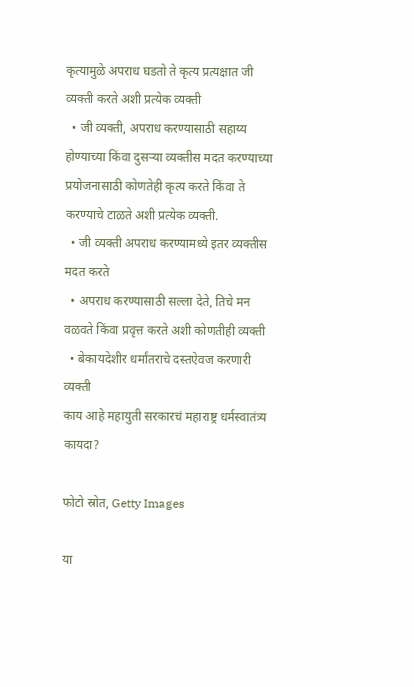कृत्यामुळे अपराध घडतो ते कृत्य प्रत्यक्षात जी व्यक्ती करते अशी प्रत्येक व्यक्ती
  • जी व्यक्ती, अपराध करण्यासाठी सहाय्य होण्याच्या किंवा दुसऱ्या व्यक्तीस मदत करण्याच्या प्रयोजनासाठी कोणतेही कृत्य करते किंवा ते करण्याचे टाळते अशी प्रत्येक व्यक्ती.
  • जी व्यक्ती अपराध करण्यामध्ये इतर व्यक्तीस मदत करते
  • अपराध करण्यासाठी सल्ला देते, तिचे मन वळवते किंवा प्रवृत्त करते अशी कोणतीही व्यक्ती
  • बेकायदेशीर धर्मांतराचे दस्तऐवज करणारी व्यक्ती
काय आहे महायुती सरकारचं महाराष्ट्र धर्मस्वातंत्र्य कायदा?

फोटो स्रोत, Getty Images

या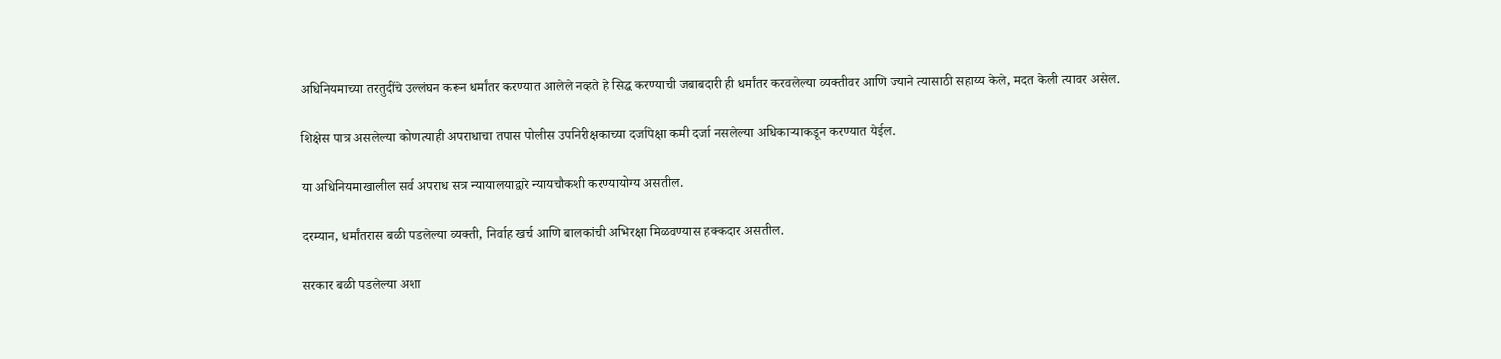अधिनियमाच्या तरतुदींचे उल्लंघन करून धर्मांतर करण्यात आलेले नव्हते हे सिद्ध करण्याची जबाबदारी ही धर्मांतर करवलेल्या व्यक्तीवर आणि ज्याने त्यासाठी सहाय्य केले, मदत केली त्यावर असेल.

शिक्षेस पात्र असलेल्या कोणत्याही अपराधाचा तपास पोलीस उपनिरीक्षकाच्या दर्जापेक्षा कमी दर्जा नसलेल्या अधिकाऱ्याकडून करण्यात येईल.

या अधिनियमाखालील सर्व अपराध सत्र न्यायालयाद्वारे न्यायचौकशी करण्यायोग्य असतील.

दरम्यान, धर्मांतरास बळी पडलेल्या व्यक्ती, निर्वाह खर्च आणि बालकांची अभिरक्षा मिळवण्यास हक्कदार असतील.

सरकार बळी पडलेल्या अशा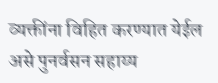व्यक्तींना विहित करण्यात येईल असे पुनर्वसन सहाय्य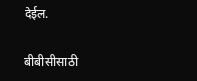देईल.

बीबीसीसाठी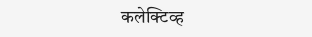कलेक्टिव्ह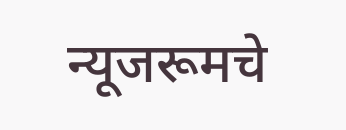न्यूजरूमचे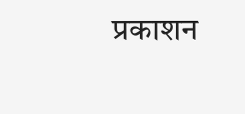प्रकाशन